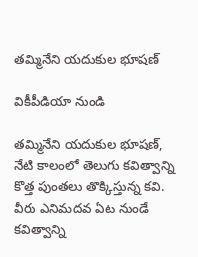తమ్మినేని యదుకుల భూషణ్

వికీపీడియా నుండి

తమ్మినేని యదుకుల భూషణ్, నేటి కాలంలో తెలుగు కవిత్వాన్ని కొత్త పుంతలు తొక్కిస్తున్న కవి. వీరు ఎనిమదవ ఏట నుండే కవిత్వాన్ని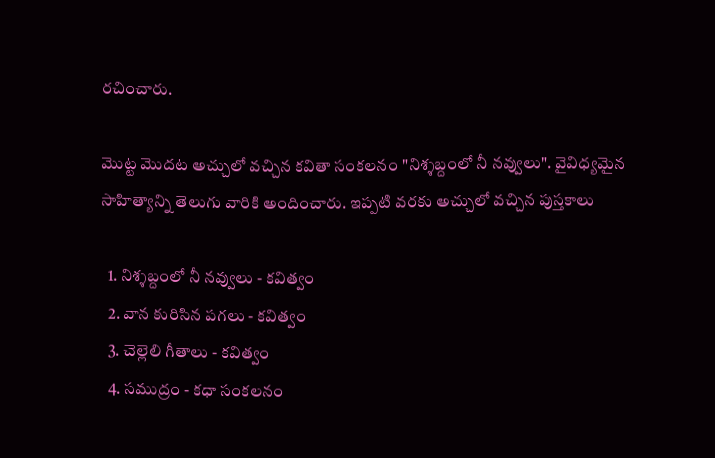రచించారు.

మొట్ట మొదట అచ్చులో వచ్చిన కవితా సంకలనం "నిశ్శబ్దంలో నీ నవ్వులు". వైవిధ్యమైన సాహిత్యాన్ని తెలుగు వారికి అందించారు. ఇప్పటి వరకు అచ్చులో వచ్చిన పుస్తకాలు

  1. నిశ్శబ్దంలో నీ నవ్వులు - కవిత్వం
  2. వాన కురిసిన పగలు - కవిత్వం
  3. చెల్లెలి గీతాలు - కవిత్వం
  4. సముద్రం - కధా సంకలనం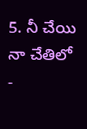5. నీ చేయి నా చేతిలో -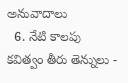అనువాదాలు
  6. నేటి కాలపు కవిత్వం తీరు తెన్నులు -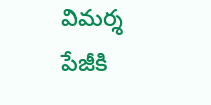విమర్శ
పేజీకి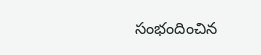సంభందించిన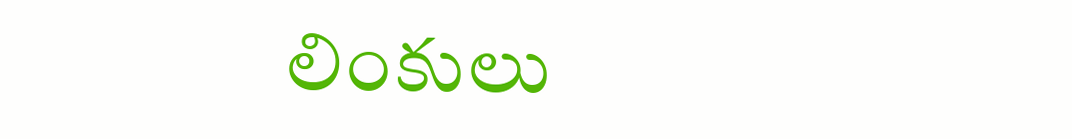లింకులు